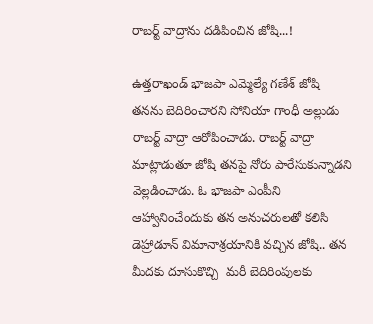రాబర్ట్ వాద్రాను దడిపించిన జోషి...!

ఉత్తరాఖండ్ భాజపా ఎమ్మెల్యే గణేశ్ జోషి తనను బెదిరించారని సోనియా గాంధీ అల్లుడు రాబర్ట్ వాద్రా ఆరోపించాడు. రాబర్ట్ వాద్రా మాట్లాడుతూ జోషి తనపై నోరు పారేసుకున్నాడని వెల్లడించాడు. ఓ భాజపా ఎంపీని ఆహ్వానించేందుకు తన అనుచరులతో కలిసి డెహ్రాడూన్ విమానాశ్రయానికి వచ్చిన జోషి.. తన మీదకు దూసుకొచ్చి  మరీ బెదిరింపులకు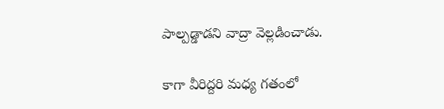పాల్పడ్డాడని వాద్రా వెల్లడించాడు.

కాగా వీరిద్దరి మధ్య గతంలో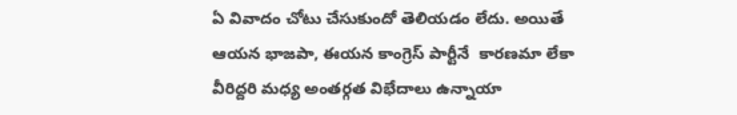ఏ వివాదం చోటు చేసుకుందో తెలియడం లేదు. అయితే ఆయన భాజపా, ఈయన కాంగ్రెస్ పార్టీనే  కారణమా లేకా వీరిద్దరి మధ్య అంతర్గత విభేదాలు ఉన్నాయా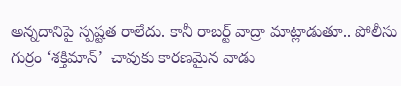అన్నదానిపై స్పష్టత రాలేదు. కానీ రాబర్ట్ వాద్రా మాట్లాడుతూ.. పోలీసు గుర్రం ‘శక్తిమాన్’  చావుకు కారణమైన వాడు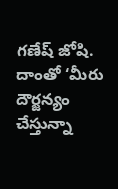గణేష్ జోషి. దాంతో ‘మీరు దౌర్జన్యం చేస్తున్నా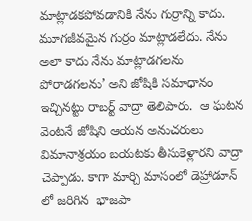మాట్లాడకపోవడానికి నేను గుర్రాన్ని కాదు. మూగజీవమైన గుర్రం మాట్లాడలేదు. నేను అలా కాదు నేను మాట్లాడగలను పోరాడగలను’ అని జోషికి సమాధానం ఇచ్చినట్టు రాబర్ట్ వాద్రా తెలిపారు.  ఆ ఘటన వెంటనే జోషిని ఆయన అనుచరులు విమానాశ్రయం బయటకు తీసుకెళ్లారని వాద్రా చెప్పాడు. కాగా మార్చి మాసంలో డెహ్రాడూన్ లో జరిగిన  భాజపా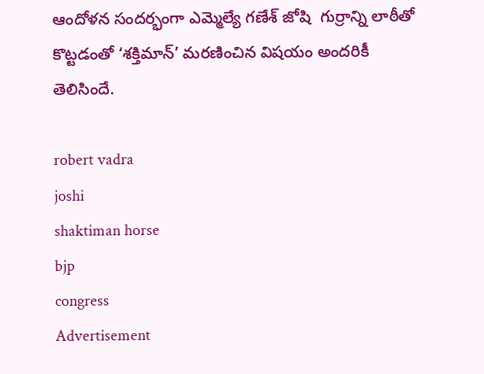ఆందోళన సందర్భంగా ఎమ్మెల్యే గణేశ్ జోషి  గుర్రాన్ని లాఠీతో కొట్టడంతో ‘శక్తిమాన్’ మరణించిన విషయం అందరికీ తెలిసిందే.

robert vadra
joshi
shaktiman horse
bjp
congress
Advertisement